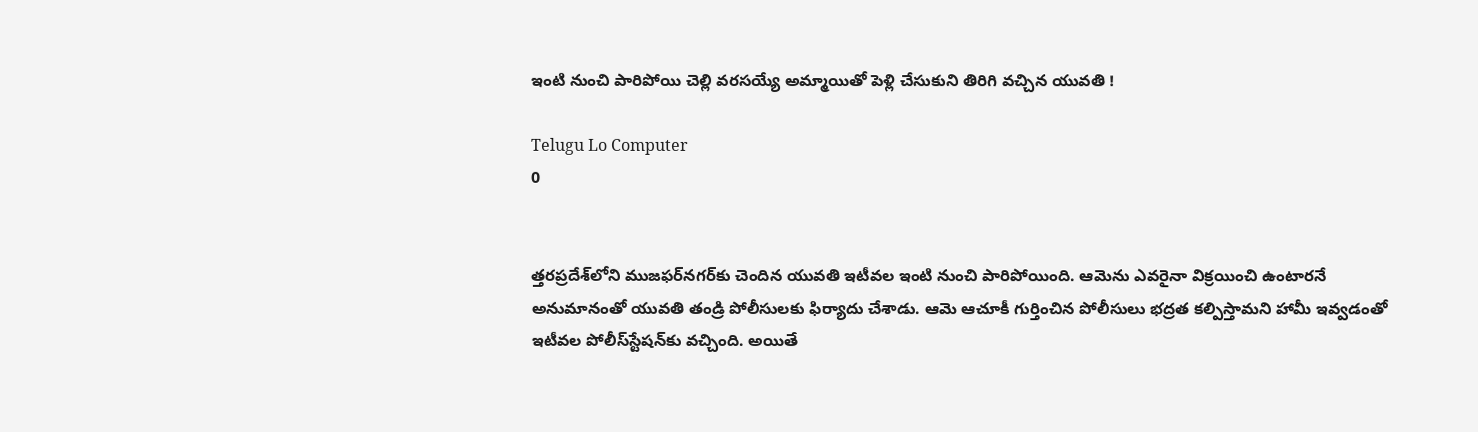ఇంటి నుంచి పారిపోయి చెల్లి వరసయ్యే అమ్మాయితో పెళ్లి చేసుకుని తిరిగి వచ్చిన యువతి !

Telugu Lo Computer
0


త్తరప్రదేశ్‌లోని ముజఫర్‌నగర్‌కు చెందిన యువతి ఇటీవల ఇంటి నుంచి పారిపోయింది. ఆమెను ఎవరైనా విక్రయించి ఉంటారనే అనుమానంతో యువతి తండ్రి పోలీసులకు ఫిర్యాదు చేశాడు. ఆమె ఆచూకీ గుర్తించిన పోలీసులు భద్రత కల్పిస్తామని హామీ ఇవ్వడంతో ఇటీవల పోలీస్‌స్టేషన్‌కు వచ్చింది. అయితే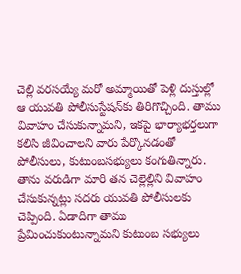చెల్లి వరసయ్యే మరో అమ్మాయితో పెళ్లి దుస్తుల్లో ఆ యువతి పోలీసుస్టేషన్‌కు తిరిగొచ్చింది. తాము వివాహం చేసుకున్నామని, ఇకపై భార్యాభర్తలుగా కలిసి జీవించాలని వారు పేర్కొనడంతో పోలీసులు, కుటుంబసభ్యులు కంగుతిన్నారు. తాను వరుడిగా మారి తన చెల్లెల్లిని వివాహం చేసుకున్నట్లు సదరు యువతి పోలీసులకు చెప్పింది. ఏడాదిగా తాము ప్రేమించుకుంటున్నామని కుటుంబ సభ్యులు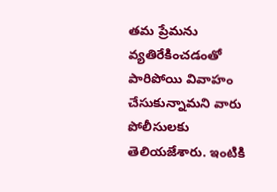తమ ప్రేమను వ్యతిరేకించడంతో పారిపోయి వివాహం చేసుకున్నామని వారు పోలీసులకు తెలియజేశారు. ఇంటికి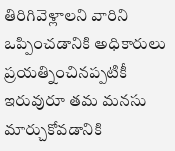తిరిగివెళ్లాలని వారిని ఒప్పించడానికి అధికారులు ప్రయత్నించినప్పటికీ ఇరువురూ తమ మనసు మార్చుకోవడానికి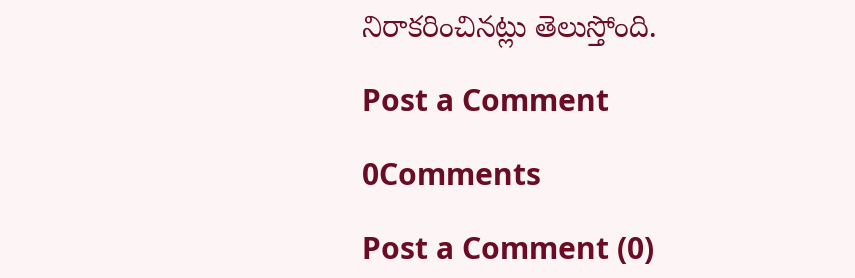నిరాకరించినట్లు తెలుస్తోంది.

Post a Comment

0Comments

Post a Comment (0)